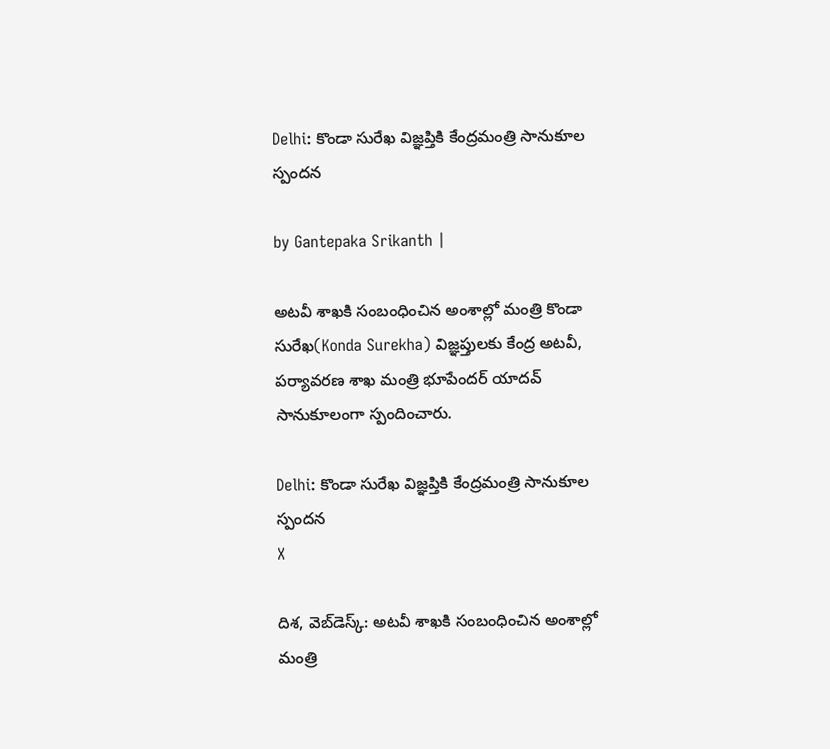Delhi: కొండా సురేఖ విజ్ఞప్తికి కేంద్రమంత్రి సానుకూల స్పందన

by Gantepaka Srikanth |

అట‌వీ శాఖకి సంబంధించిన అంశాల్లో మంత్రి కొండా సురేఖ(Konda Surekha) విజ్ఞప్తుల‌కు కేంద్ర అటవీ, పర్యావరణ శాఖ మంత్రి భూపేందర్ యాదవ్ సానుకూలంగా స్పందించారు.

Delhi: కొండా సురేఖ విజ్ఞప్తికి కేంద్రమంత్రి సానుకూల స్పందన
X

దిశ, వెబ్‌డెస్క్: అట‌వీ శాఖకి సంబంధించిన అంశాల్లో మంత్రి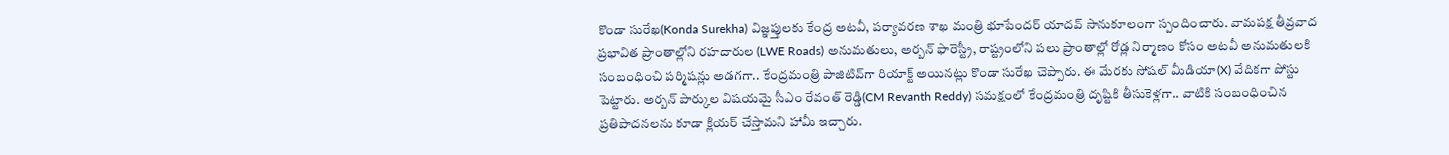కొండా సురేఖ(Konda Surekha) విజ్ఞప్తుల‌కు కేంద్ర అటవీ, పర్యావరణ శాఖ మంత్రి భూపేందర్ యాదవ్ సానుకూలంగా స్పందించారు. వామపక్ష తీవ్రవాద ప్రభావిత ప్రాంతాల్లోని రహదారుల (LWE Roads) అనుమతులు, అర్బన్ ఫారెస్ట్రీ, రాష్ట్రంలోని ప‌లు ప్రాంతాల్లో రోడ్ల నిర్మాణం కోసం అట‌వీ అనుమ‌తులకి సంబంధించి పర్మిష‌న్లు అడ‌గ‌గా.. కేంద్రమంత్రి పాజిటివ్‌గా రియాక్ట్ అయినట్లు కొండా సురేఖ చెప్పారు. ఈ మేరకు సోషల్ మీడియా(X) వేదికగా పోస్టు పెట్టారు. అర్బన్ పార్కుల విషయమై సీఎం రేవంత్ రెడ్డి(CM Revanth Reddy) సమక్షంలో కేంద్రమంత్రి దృష్టికి తీసుకెళ్లగా.. వాటికి సంబంధించిన ప్రతిపాదనలను కూడా క్లియ‌ర్ చేస్తామ‌ని హామీ ఇచ్చారు.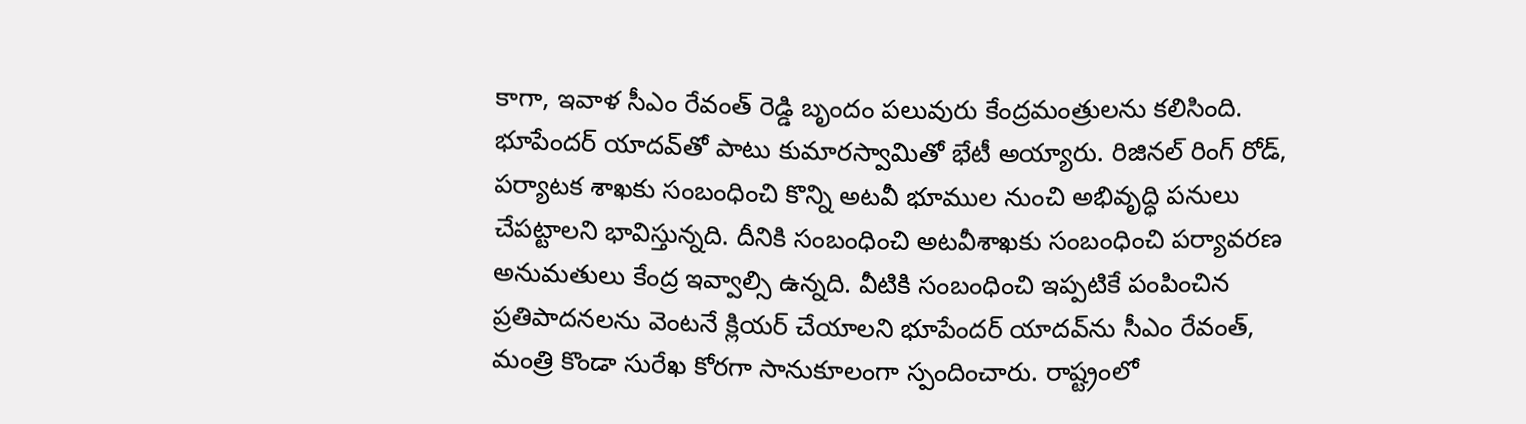కాగా, ఇవాళ సీఎం రేవంత్ రెడ్డి బృందం పలువురు కేంద్రమంత్రులను కలిసింది. భూపేందర్‌ యాదవ్‌‌తో పాటు కుమారస్వామితో భేటీ అయ్యారు. రిజినల్‌ రింగ్‌ రోడ్‌, పర్యాటక శాఖకు సంబంధించి కొన్ని అటవీ భూముల నుంచి అభివృద్ధి పనులు చేపట్టాలని భావిస్తున్నది. దీనికి సంబంధించి అటవీశాఖకు సంబంధించి పర్యావరణ అనుమతులు కేంద్ర ఇవ్వాల్సి ఉన్నది. వీటికి సంబంధించి ఇప్పటికే పంపించిన ప్రతిపాదనలను వెంటనే క్లియర్‌ చేయాలని భూపేందర్‌ యాదవ్‌ను సీఎం రేవంత్, మంత్రి కొండా సురేఖ కోరగా సానుకూలంగా స్పందించారు. రాష్ట్రంలో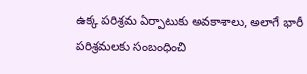ఉక్క పరిశ్రమ ఏర్పాటుకు అవకాశాలు, అలాగే భారీ పరిశ్రమలకు సంబంధించి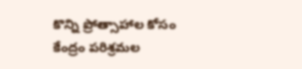కొన్ని ప్రోత్సాహాల కోసం కేంద్రం పరిశ్రమల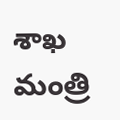శాఖ మంత్రి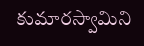కుమారస్వామిని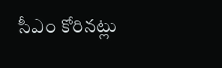సీఎం కోరినట్లు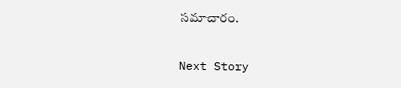సమాచారం.

Next Story